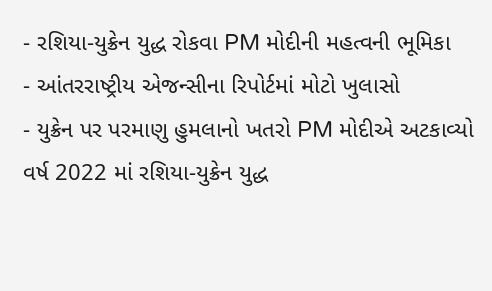- રશિયા-યુક્રેન યુદ્ધ રોકવા PM મોદીની મહત્વની ભૂમિકા
- આંતરરાષ્ટ્રીય એજન્સીના રિપોર્ટમાં મોટો ખુલાસો
- યુક્રેન પર પરમાણુ હુમલાનો ખતરો PM મોદીએ અટકાવ્યો
વર્ષ 2022 માં રશિયા-યુક્રેન યુદ્ધ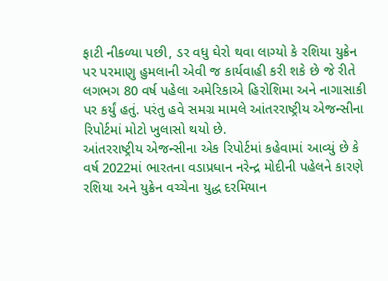ફાટી નીકળ્યા પછી, ડર વધુ ઘેરો થવા લાગ્યો કે રશિયા યુક્રેન પર પરમાણુ હુમલાની એવી જ કાર્યવાહી કરી શકે છે જે રીતે લગભગ 80 વર્ષ પહેલા અમેરિકાએ હિરોશિમા અને નાગાસાકી પર કર્યું હતું. પરંતુ હવે સમગ્ર મામલે આંતરરાષ્ટ્રીય એજન્સીના રિપોર્ટમાં મોટો ખુલાસો થયો છે.
આંતરરાષ્ટ્રીય એજન્સીના એક રિપોર્ટમાં કહેવામાં આવ્યું છે કે વર્ષ 2022માં ભારતના વડાપ્રધાન નરેન્દ્ર મોદીની પહેલને કારણે રશિયા અને યુક્રેન વચ્ચેના યુદ્ધ દરમિયાન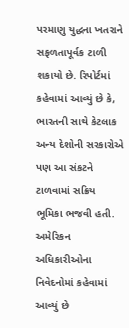પરમાણુ યુદ્ધના ખતરાને સફળતાપૂર્વક ટાળી શકાયો છે. રિપોર્ટમાં કહેવામાં આવ્યું છે કે, ભારતની સાથે કેટલાક અન્ય દેશોની સરકારોએ પણ આ સંકટને ટાળવામાં સક્રિય ભૂમિકા ભજવી હતી. અમેરિકન અધિકારીઓના નિવેદનોમાં કહેવામાં આવ્યું છે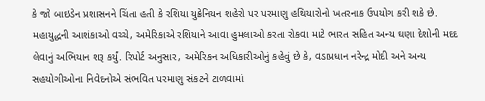કે જો બાઇડેન પ્રશાસનને ચિંતા હતી કે રશિયા યુક્રેનિયન શહેરો પર પરમાણુ હથિયારોનો ખતરનાક ઉપયોગ કરી શકે છે.
મહાયુદ્ધની આશંકાઓ વચ્ચે, અમેરિકાએ રશિયાને આવા હુમલાઓ કરતા રોકવા માટે ભારત સહિત અન્ય ઘણા દેશોની મદદ લેવાનું અભિયાન શરૂ કર્યું. રિપોર્ટ અનુસાર, અમેરિકન અધિકારીઓનું કહેવું છે કે, વડાપ્રધાન નરેન્દ્ર મોદી અને અન્ય સહયોગીઓના નિવેદનોએ સંભવિત પરમાણુ સંકટને ટાળવામાં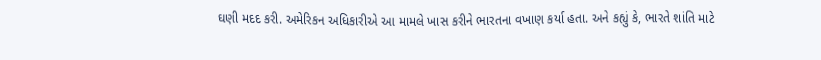ઘણી મદદ કરી. અમેરિકન અધિકારીએ આ મામલે ખાસ કરીને ભારતના વખાણ કર્યા હતા. અને કહ્યું કે, ભારતે શાંતિ માટે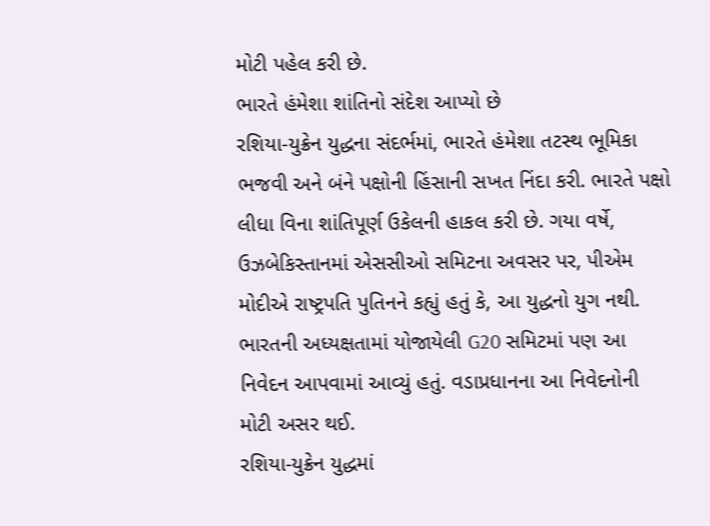મોટી પહેલ કરી છે.
ભારતે હંમેશા શાંતિનો સંદેશ આપ્યો છે
રશિયા-યુક્રેન યુદ્ધના સંદર્ભમાં, ભારતે હંમેશા તટસ્થ ભૂમિકા ભજવી અને બંને પક્ષોની હિંસાની સખત નિંદા કરી. ભારતે પક્ષો લીધા વિના શાંતિપૂર્ણ ઉકેલની હાકલ કરી છે. ગયા વર્ષે, ઉઝબેકિસ્તાનમાં એસસીઓ સમિટના અવસર પર, પીએમ મોદીએ રાષ્ટ્રપતિ પુતિનને કહ્યું હતું કે, આ યુદ્ધનો યુગ નથી. ભારતની અધ્યક્ષતામાં યોજાયેલી G20 સમિટમાં પણ આ નિવેદન આપવામાં આવ્યું હતું. વડાપ્રધાનના આ નિવેદનોની મોટી અસર થઈ.
રશિયા-યુક્રેન યુદ્ધમાં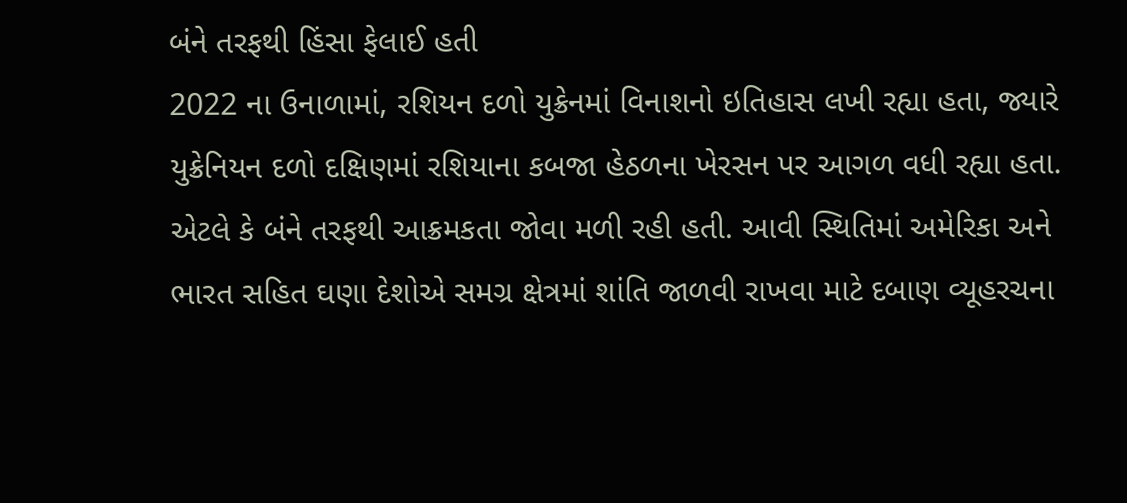બંને તરફથી હિંસા ફેલાઈ હતી
2022 ના ઉનાળામાં, રશિયન દળો યુક્રેનમાં વિનાશનો ઇતિહાસ લખી રહ્યા હતા, જ્યારે યુક્રેનિયન દળો દક્ષિણમાં રશિયાના કબજા હેઠળના ખેરસન પર આગળ વધી રહ્યા હતા. એટલે કે બંને તરફથી આક્રમકતા જોવા મળી રહી હતી. આવી સ્થિતિમાં અમેરિકા અને ભારત સહિત ઘણા દેશોએ સમગ્ર ક્ષેત્રમાં શાંતિ જાળવી રાખવા માટે દબાણ વ્યૂહરચના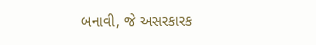બનાવી, જે અસરકારક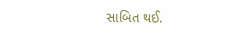સાબિત થઈ.